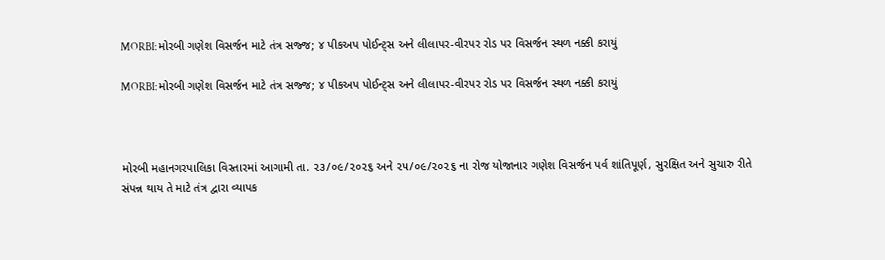MORBI:મોરબી ગણેશ વિસર્જન માટે તંત્ર સજ્જ; ૪ પીકઅપ પોઈન્ટ્સ અને લીલાપર-વીરપર રોડ પર વિસર્જન સ્થળ નક્કી કરાયું

MORBI:મોરબી ગણેશ વિસર્જન માટે તંત્ર સજ્જ; ૪ પીકઅપ પોઈન્ટ્સ અને લીલાપર-વીરપર રોડ પર વિસર્જન સ્થળ નક્કી કરાયું



મોરબી મહાનગરપાલિકા વિસ્તારમાં આગામી તા. ૨૩/૦૯/૨૦૨૬ અને ૨૫/૦૯/૨૦૨૬ ના રોજ યોજાનાર ગણેશ વિસર્જન પર્વ શાંતિપૂર્ણ, સુરક્ષિત અને સુચારુ રીતે સંપન્ન થાય તે માટે તંત્ર દ્વારા વ્યાપક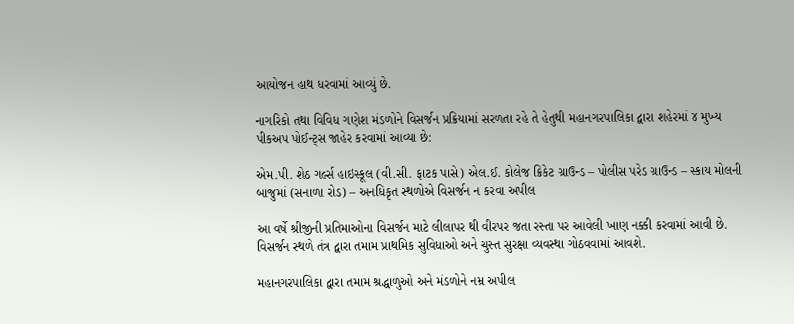આયોજન હાથ ધરવામાં આવ્યું છે.

નાગરિકો તથા વિવિધ ગણેશ મંડળોને વિસર્જન પ્રક્રિયામાં સરળતા રહે તે હેતુથી મહાનગરપાલિકા દ્વારા શહેરમાં ૪ મુખ્ય પીકઅપ પોઈન્ટ્સ જાહેર કરવામાં આવ્યા છે:

એમ.પી. શેઠ ગર્લ્સ હાઇસ્કૂલ (વી.સી. ફાટક પાસે) એલ.ઈ. કોલેજ ક્રિકેટ ગ્રાઉન્ડ – પોલીસ પરેડ ગ્રાઉન્ડ – સ્કાય મોલની બાજુમાં (સનાળા રોડ) – અનધિકૃત સ્થળોએ વિસર્જન ન કરવા અપીલ

આ વર્ષે શ્રીજીની પ્રતિમાઓના વિસર્જન માટે લીલાપર થી વીરપર જતા રસ્તા પર આવેલી ખાણ નક્કી કરવામાં આવી છે. વિસર્જન સ્થળે તંત્ર દ્વારા તમામ પ્રાથમિક સુવિધાઓ અને ચુસ્ત સુરક્ષા વ્યવસ્થા ગોઠવવામાં આવશે.

મહાનગરપાલિકા દ્વારા તમામ શ્રદ્ધાળુઓ અને મંડળોને નમ્ર અપીલ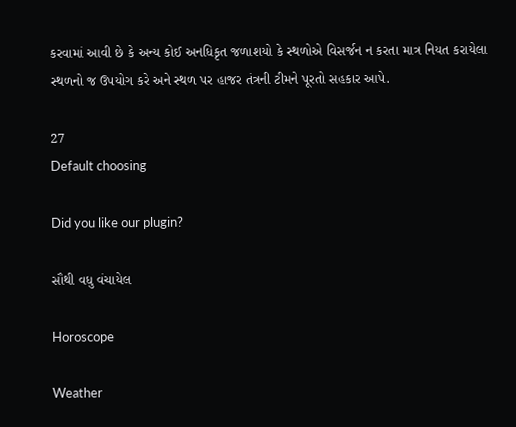કરવામાં આવી છે કે અન્ય કોઈ અનધિકૃત જળાશયો કે સ્થળોએ વિસર્જન ન કરતા માત્ર નિયત કરાયેલા સ્થળનો જ ઉપયોગ કરે અને સ્થળ પર હાજર તંત્રની ટીમને પૂરતો સહકાર આપે.

27
Default choosing

Did you like our plugin?

સૌથી વધુ વંચાયેલ

Horoscope

Weather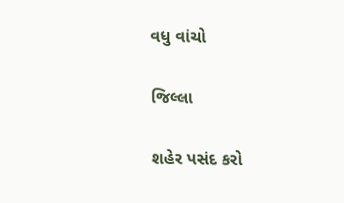વધુ વાંચો

જિલ્લા

શહેર પસંદ કરો